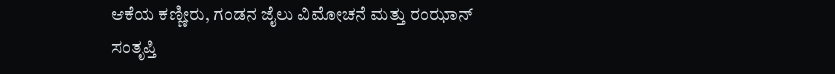ಆಕೆಯ ಕಣ್ಣೀರು, ಗಂಡನ ಜೈಲು ವಿಮೋಚನೆ ಮತ್ತು ರಂಝಾನ್ ಸಂತೃಪ್ತಿ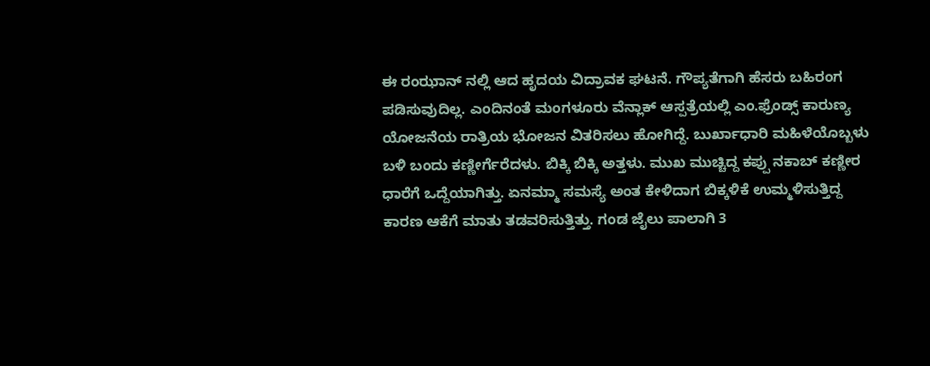ಈ ರಂಝಾನ್ ನಲ್ಲಿ ಆದ ಹೃದಯ ವಿದ್ರಾವಕ ಘಟನೆ. ಗೌಪ್ಯತೆಗಾಗಿ ಹೆಸರು ಬಹಿರಂಗ ಪಡಿಸುವುದಿಲ್ಲ. ಎಂದಿನಂತೆ ಮಂಗಳೂರು ವೆನ್ಲಾಕ್ ಆಸ್ಪತ್ರೆಯಲ್ಲಿ ಎಂ.ಫ್ರೆಂಡ್ಸ್ ಕಾರುಣ್ಯ ಯೋಜನೆಯ ರಾತ್ರಿಯ ಭೋಜನ ವಿತರಿಸಲು ಹೋಗಿದ್ದೆ. ಬುರ್ಖಾಧಾರಿ ಮಹಿಳೆಯೊಬ್ಬಳು ಬಳಿ ಬಂದು ಕಣ್ಣೀರ್ಗೆರೆದಳು. ಬಿಕ್ಕಿ ಬಿಕ್ಕಿ ಅತ್ತಳು. ಮುಖ ಮುಚ್ಚಿದ್ದ ಕಪ್ಪು ನಕಾಬ್ ಕಣ್ಣೀರ ಧಾರೆಗೆ ಒದ್ದೆಯಾಗಿತ್ತು. ಏನಮ್ಮಾ ಸಮಸ್ಯೆ ಅಂತ ಕೇಳಿದಾಗ ಬಿಕ್ಕಳಿಕೆ ಉಮ್ಮಳಿಸುತ್ತಿದ್ದ ಕಾರಣ ಆಕೆಗೆ ಮಾತು ತಡವರಿಸುತ್ತಿತ್ತು. ಗಂಡ ಜೈಲು ಪಾಲಾಗಿ 3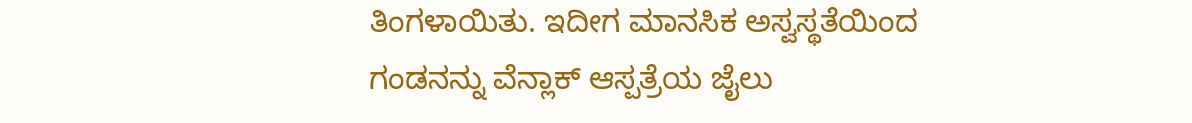ತಿಂಗಳಾಯಿತು. ಇದೀಗ ಮಾನಸಿಕ ಅಸ್ವಸ್ಥತೆಯಿಂದ ಗಂಡನನ್ನು ವೆನ್ಲಾಕ್ ಆಸ್ಪತ್ರೆಯ ಜೈಲು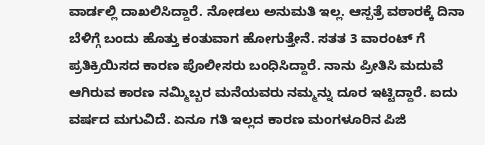ವಾರ್ಡಲ್ಲಿ ದಾಖಲಿಸಿದ್ದಾರೆ. ನೋಡಲು ಅನುಮತಿ ಇಲ್ಲ. ಆಸ್ಪತ್ರೆ ವಠಾರಕ್ಕೆ ದಿನಾ ಬೆಳಿಗ್ಗೆ ಬಂದು ಹೊತ್ತು ಕಂತುವಾಗ ಹೋಗುತ್ತೇನೆ. ಸತತ 3 ವಾರಂಟ್ ಗೆ ಪ್ರತಿಕ್ರಿಯಿಸದ ಕಾರಣ ಪೊಲೀಸರು ಬಂಧಿಸಿದ್ದಾರೆ. ನಾನು ಪ್ರೀತಿಸಿ ಮದುವೆ ಆಗಿರುವ ಕಾರಣ ನಮ್ಮಿಬ್ಬರ ಮನೆಯವರು ನಮ್ಮನ್ನು ದೂರ ಇಟ್ಟಿದ್ದಾರೆ. ಐದು ವರ್ಷದ ಮಗುವಿದೆ. ಏನೂ ಗತಿ ಇಲ್ಲದ ಕಾರಣ ಮಂಗಳೂರಿನ ಪಿಜಿ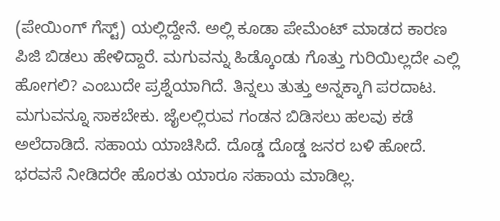(ಪೇಯಿಂಗ್ ಗೆಸ್ಟ್) ಯಲ್ಲಿದ್ದೇನೆ. ಅಲ್ಲಿ ಕೂಡಾ ಪೇಮೆಂಟ್ ಮಾಡದ ಕಾರಣ ಪಿಜಿ ಬಿಡಲು ಹೇಳಿದ್ದಾರೆ. ಮಗುವನ್ನು ಹಿಡ್ಕೊಂಡು ಗೊತ್ತು ಗುರಿಯಿಲ್ಲದೇ ಎಲ್ಲಿ ಹೋಗಲಿ? ಎಂಬುದೇ ಪ್ರಶ್ನೆಯಾಗಿದೆ. ತಿನ್ನಲು ತುತ್ತು ಅನ್ನಕ್ಕಾಗಿ ಪರದಾಟ. ಮಗುವನ್ನೂ ಸಾಕಬೇಕು. ಜೈಲಲ್ಲಿರುವ ಗಂಡನ ಬಿಡಿಸಲು ಹಲವು ಕಡೆ ಅಲೆದಾಡಿದೆ. ಸಹಾಯ ಯಾಚಿಸಿದೆ. ದೊಡ್ಡ ದೊಡ್ಡ ಜನರ ಬಳಿ ಹೋದೆ. ಭರವಸೆ ನೀಡಿದರೇ ಹೊರತು ಯಾರೂ ಸಹಾಯ ಮಾಡಿಲ್ಲ.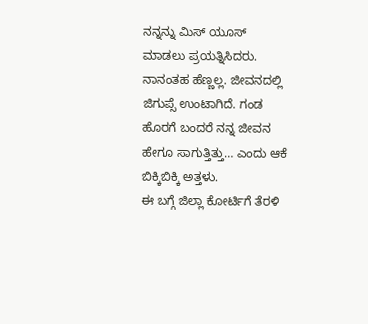ನನ್ನನ್ನು ಮಿಸ್ ಯೂಸ್ ಮಾಡಲು ಪ್ರಯತ್ನಿಸಿದರು. ನಾನಂತಹ ಹೆಣ್ಣಲ್ಲ. ಜೀವನದಲ್ಲಿ ಜಿಗುಪ್ಸೆ ಉಂಟಾಗಿದೆ. ಗಂಡ ಹೊರಗೆ ಬಂದರೆ ನನ್ನ ಜೀವನ ಹೇಗೂ ಸಾಗುತ್ತಿತ್ತು… ಎಂದು ಆಕೆ ಬಿಕ್ಕಿಬಿಕ್ಕಿ ಅತ್ತಳು.
ಈ ಬಗ್ಗೆ ಜಿಲ್ಲಾ ಕೋರ್ಟಿಗೆ ತೆರಳಿ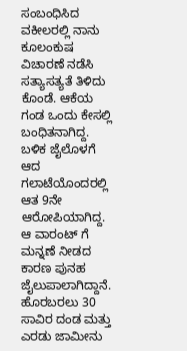ಸಂಬಂಧಿಸಿದ ವಕೀಲರಲ್ಲಿ ನಾನು ಕೂಲಂಕುಷ ವಿಚಾರಣೆ ನಡೆಸಿ ಸತ್ಯಾಸತ್ಯತೆ ತಿಳಿದು ಕೊಂಡೆ. ಆಕೆಯ ಗಂಡ ಒಂದು ಕೇಸಲ್ಲಿ ಬಂಧಿತನಾಗಿದ್ದ. ಬಳಿಕ ಜೈಲೊಳಗೆ ಆದ ಗಲಾಟೆಯೊಂದರಲ್ಲಿ ಆತ 9ನೇ ಆರೋಪಿಯಾಗಿದ್ದ. ಆ ವಾರಂಟ್ ಗೆ ಮನ್ನಣೆ ನೀಡದ ಕಾರಣ ಪುನಹ ಜೈಲುಪಾಲಾಗಿದ್ದಾನೆ. ಹೊರಬರಲು 30 ಸಾವಿರ ದಂಡ ಮತ್ತು ಎರಡು ಜಾಮೀನು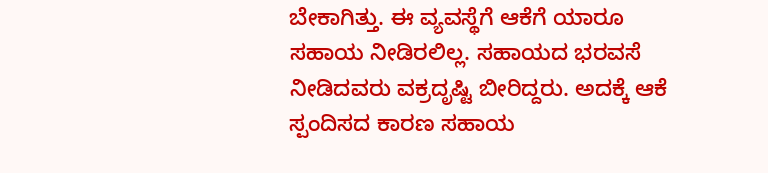ಬೇಕಾಗಿತ್ತು. ಈ ವ್ಯವಸ್ಥೆಗೆ ಆಕೆಗೆ ಯಾರೂ ಸಹಾಯ ನೀಡಿರಲಿಲ್ಲ. ಸಹಾಯದ ಭರವಸೆ ನೀಡಿದವರು ವಕ್ರದೃಷ್ಟಿ ಬೀರಿದ್ದರು. ಅದಕ್ಕೆ ಆಕೆ ಸ್ಪಂದಿಸದ ಕಾರಣ ಸಹಾಯ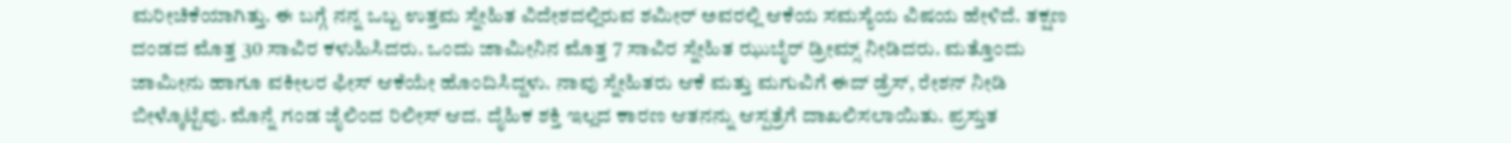ಮರೀಚಿಕೆಯಾಗಿತ್ತು. ಈ ಬಗ್ಗೆ ನನ್ನ ಒಬ್ಬ ಉತ್ತಮ ಸ್ನೇಹಿತ ವಿದೇಶದಲ್ಲಿರುವ ಶಮೀರ್ ಅವರಲ್ಲಿ ಆಕೆಯ ಸಮಸ್ಯೆಯ ವಿಷಯ ಹೇಳಿದೆ. ತಕ್ಷಣ ದಂಡದ ಮೊತ್ತ 30 ಸಾವಿರ ಕಳುಹಿಸಿದರು. ಒಂದು ಜಾಮೀನಿನ ಮೊತ್ತ 7 ಸಾವಿರ ಸ್ನೇಹಿತ ಝುಬೈರ್ ಡ್ರೀಮ್ಸ್ ನೀಡಿದರು. ಮತ್ತೊಂದು ಜಾಮೀನು ಹಾಗೂ ವಕೀಲರ ಫೀಸ್ ಆಕೆಯೇ ಹೊಂದಿಸಿದ್ದಳು. ನಾವು ಸ್ನೇಹಿತರು ಆಕೆ ಮತ್ತು ಮಗುವಿಗೆ ಈದ್ ಡ್ರೆಸ್, ರೇಶನ್ ನೀಡಿ ಬೀಳ್ಕೊಟ್ಟೆವು. ಮೊನ್ನೆ ಗಂಡ ಜೈಲಿಂದ ರಿಲೀಸ್ ಆದ. ದೈಹಿಕ ಶಕ್ತಿ ಇಲ್ಲದ ಕಾರಣ ಆತನನ್ನು ಆಸ್ಪತ್ರೆಗೆ ದಾಖಲಿಸಲಾಯಿತು. ಪ್ರಸ್ತುತ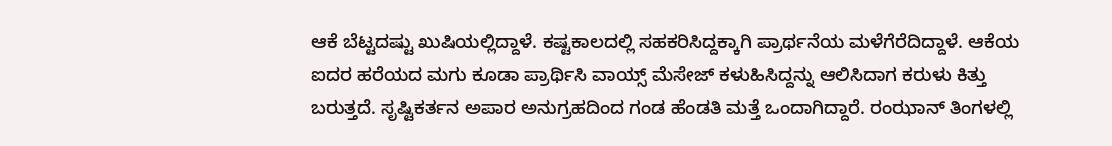ಆಕೆ ಬೆಟ್ಟದಷ್ಟು ಖುಷಿಯಲ್ಲಿದ್ದಾಳೆ. ಕಷ್ಟಕಾಲದಲ್ಲಿ ಸಹಕರಿಸಿದ್ದಕ್ಕಾಗಿ ಪ್ರಾರ್ಥನೆಯ ಮಳೆಗೆರೆದಿದ್ದಾಳೆ. ಆಕೆಯ ಐದರ ಹರೆಯದ ಮಗು ಕೂಡಾ ಪ್ರಾರ್ಥಿಸಿ ವಾಯ್ಸ್ ಮೆಸೇಜ್ ಕಳುಹಿಸಿದ್ದನ್ನು ಆಲಿಸಿದಾಗ ಕರುಳು ಕಿತ್ತು ಬರುತ್ತದೆ. ಸೃಷ್ಟಿಕರ್ತನ ಅಪಾರ ಅನುಗ್ರಹದಿಂದ ಗಂಡ ಹೆಂಡತಿ ಮತ್ತೆ ಒಂದಾಗಿದ್ದಾರೆ. ರಂಝಾನ್ ತಿಂಗಳಲ್ಲಿ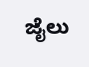ಜೈಲು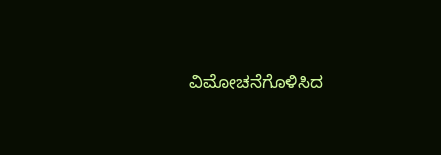ವಿಮೋಚನೆಗೊಳಿಸಿದ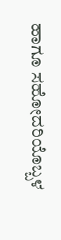ಹಾಗೂ ಸಹೋದರಿಯೊಬ್ಬಳ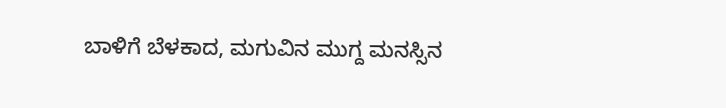ಬಾಳಿಗೆ ಬೆಳಕಾದ, ಮಗುವಿನ ಮುಗ್ದ ಮನಸ್ಸಿನ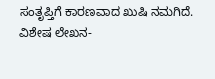ಸಂತೃಪ್ತಿಗೆ ಕಾರಣವಾದ ಖುಷಿ ನಮಗಿದೆ.
ವಿಶೇಷ ಲೇಖನ-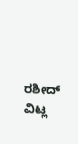ರಶೀದ್ ವಿಟ್ಲ